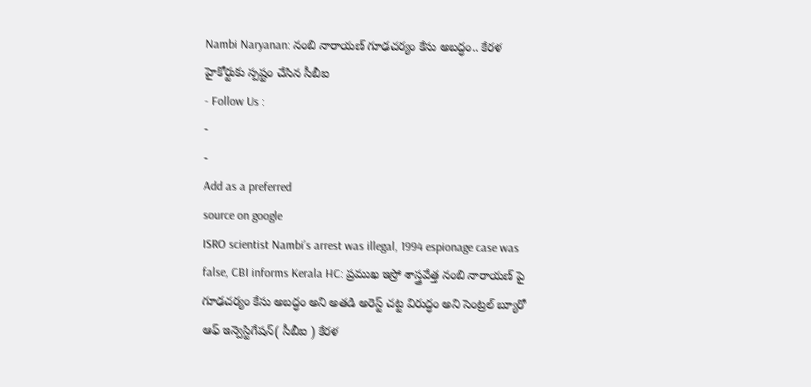Nambi Naryanan: నంబి నారాయణ్ గూఢచర్యం కేసు అబద్ధం.. కేరళ హైకోర్టుకు స్పష్టం చేసిన సీబీఐ
- Follow Us :
-
-
Add as a preferred
source on google
ISRO scientist Nambi’s arrest was illegal, 1994 espionage case was false, CBI informs Kerala HC: ప్రముఖ ఇస్రో శాస్త్రవేత్త నంబి నారాయణ్ పై గూఢచర్యం కేసు అబద్ధం అని అతడి అరెస్ట్ చట్ట విరుద్ధం అని సెంట్రల్ బ్యూరో ఆఫ్ ఇన్వెస్టిగేషన్( సీబీఐ ) కేరళ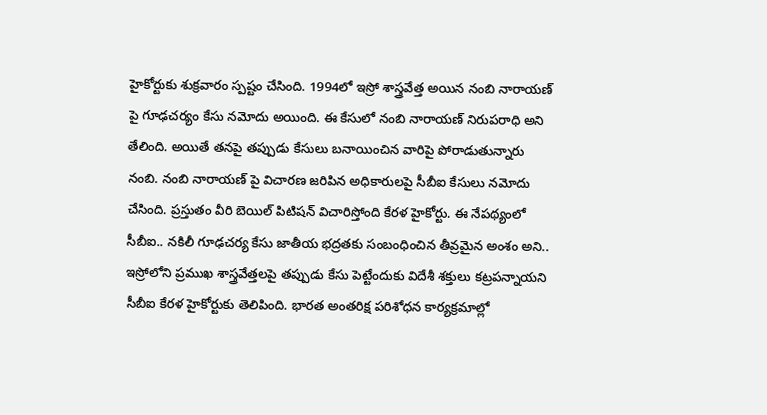హైకోర్టుకు శుక్రవారం స్పష్టం చేసింది. 1994లో ఇస్రో శాస్త్రవేత్త అయిన నంబి నారాయణ్ పై గూఢచర్యం కేసు నమోదు అయింది. ఈ కేసులో నంబి నారాయణ్ నిరుపరాధి అని తేలింది. అయితే తనపై తప్పుడు కేసులు బనాయించిన వారిపై పోరాడుతున్నారు నంబి. నంబి నారాయణ్ పై విచారణ జరిపిన అధికారులపై సీబీఐ కేసులు నమోదు చేసింది. ప్రస్తుతం వీరి బెయిల్ పిటిషన్ విచారిస్తోంది కేరళ హైకోర్టు. ఈ నేపథ్యంలో సీబీఐ.. నకిలీ గూఢచర్య కేసు జాతీయ భద్రతకు సంబంధించిన తీవ్రమైన అంశం అని.. ఇస్రోలోని ప్రముఖ శాస్త్రవేత్తలపై తప్పుడు కేసు పెట్టేందుకు విదేశీ శక్తులు కట్రపన్నాయని సీబీఐ కేరళ హైకోర్టుకు తెలిపింది. భారత అంతరిక్ష పరిశోధన కార్యక్రమాల్లో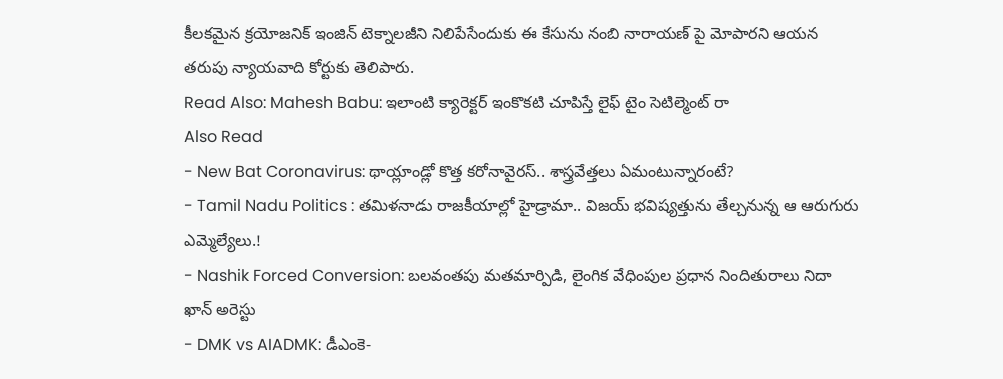కీలకమైన క్రయోజనిక్ ఇంజిన్ టెక్నాలజీని నిలిపేసేందుకు ఈ కేసును నంబి నారాయణ్ పై మోపారని ఆయన తరుపు న్యాయవాది కోర్టుకు తెలిపారు.
Read Also: Mahesh Babu: ఇలాంటి క్యారెక్టర్ ఇంకొకటి చూపిస్తే లైఫ్ టైం సెటిల్మెంట్ రా
Also Read
- New Bat Coronavirus: థాయ్లాండ్లో కొత్త కరోనావైరస్.. శాస్త్రవేత్తలు ఏమంటున్నారంటే?
- Tamil Nadu Politics : తమిళనాడు రాజకీయాల్లో హైడ్రామా.. విజయ్ భవిష్యత్తును తేల్చనున్న ఆ ఆరుగురు ఎమ్మెల్యేలు.!
- Nashik Forced Conversion: బలవంతపు మతమార్పిడి, లైంగిక వేధింపుల ప్రధాన నిందితురాలు నిదా ఖాన్ అరెస్టు
- DMK vs AIADMK: డీఎంకె-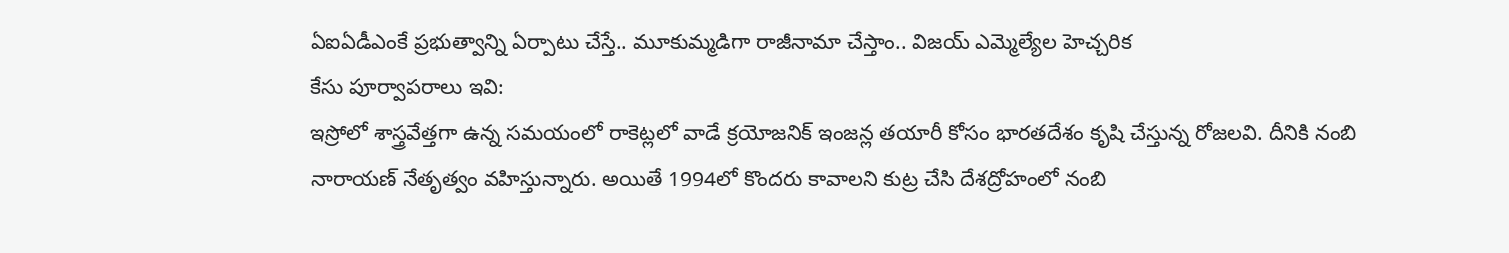ఏఐఏడీఎంకే ప్రభుత్వాన్ని ఏర్పాటు చేస్తే.. మూకుమ్మడిగా రాజీనామా చేస్తాం.. విజయ్ ఎమ్మెల్యేల హెచ్చరిక
కేసు పూర్వాపరాలు ఇవి:
ఇస్రోలో శాస్త్రవేత్తగా ఉన్న సమయంలో రాకెట్లలో వాడే క్రయోజనిక్ ఇంజన్ల తయారీ కోసం భారతదేశం కృషి చేస్తున్న రోజలవి. దీనికి నంబి నారాయణ్ నేతృత్వం వహిస్తున్నారు. అయితే 1994లో కొందరు కావాలని కుట్ర చేసి దేశద్రోహంలో నంబి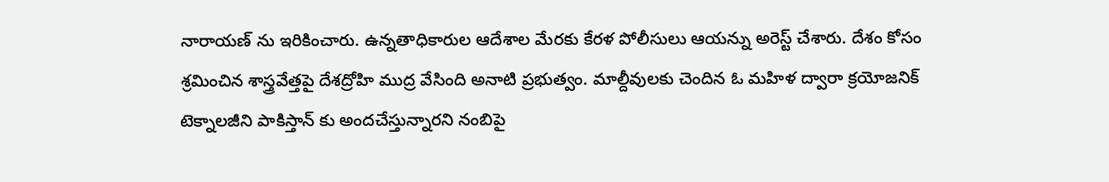నారాయణ్ ను ఇరికించారు. ఉన్నతాధికారుల ఆదేశాల మేరకు కేరళ పోలీసులు ఆయన్ను అరెస్ట్ చేశారు. దేశం కోసం శ్రమించిన శాస్త్రవేత్తపై దేశద్రోహి ముద్ర వేసింది అనాటి ప్రభుత్వం. మాల్దీవులకు చెందిన ఓ మహిళ ద్వారా క్రయోజనిక్ టెక్నాలజీని పాకిస్తాన్ కు అందచేస్తున్నారని నంబిపై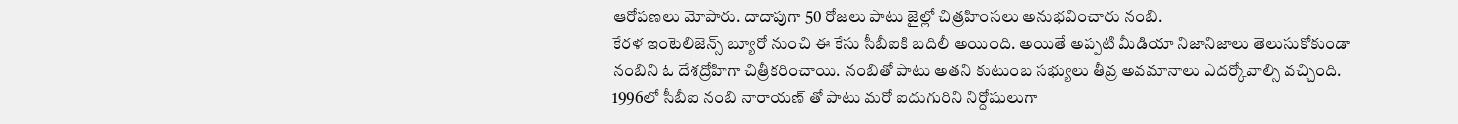ఆరోపణలు మోపారు. దాదాపుగా 50 రోజలు పాటు జైల్లో చిత్రహింసలు అనుభవించారు నంబి.
కేరళ ఇంటెలిజెన్స్ బ్యూరో నుంచి ఈ కేసు సీబీఐకి బదిలీ అయింది. అయితే అప్పటి మీడియా నిజానిజాలు తెలుసుకోకుండా నంబిని ఓ దేశద్రోహిగా చిత్రీకరించాయి. నంబితో పాటు అతని కుటుంబ సభ్యులు తీవ్ర అవమానాలు ఎదర్కోవాల్సి వచ్చింది. 1996లో సీబీఐ నంబి నారాయణ్ తో పాటు మరో ఐదుగురిని నిర్దోషులుగా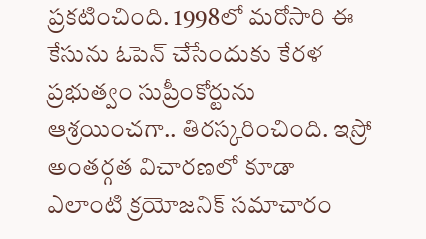ప్రకటించింది. 1998లో మరోసారి ఈ కేసును ఓపెన్ చేసేందుకు కేరళ ప్రభుత్వం సుప్రీంకోర్టును ఆశ్రయించగా.. తిరస్కరించింది. ఇస్రో అంతర్గత విచారణలో కూడా ఎలాంటి క్రయోజనిక్ సమాచారం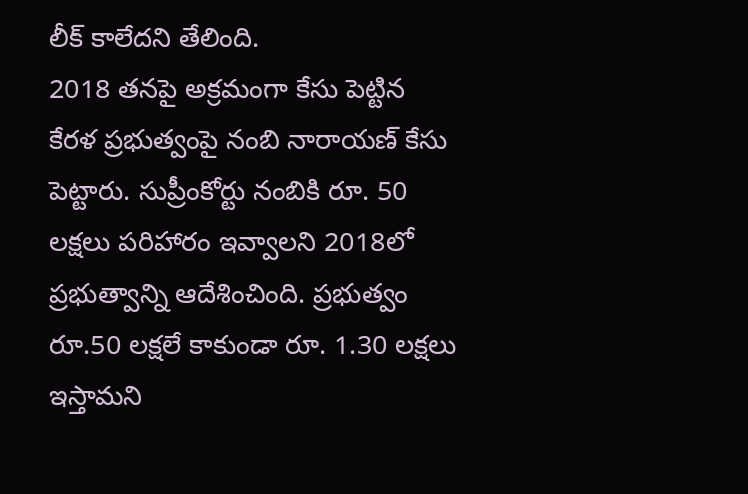లీక్ కాలేదని తేలింది.
2018 తనపై అక్రమంగా కేసు పెట్టిన కేరళ ప్రభుత్వంపై నంబి నారాయణ్ కేసు పెట్టారు. సుప్రీంకోర్టు నంబికి రూ. 50 లక్షలు పరిహారం ఇవ్వాలని 2018లో ప్రభుత్వాన్ని ఆదేశించింది. ప్రభుత్వం రూ.50 లక్షలే కాకుండా రూ. 1.30 లక్షలు ఇస్తామని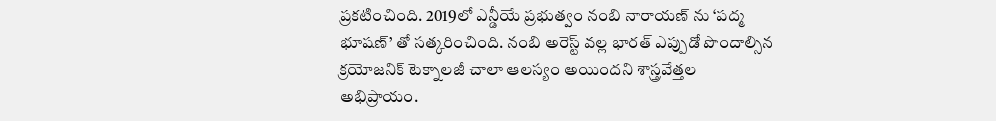ప్రకటించింది. 2019లో ఎన్డీయే ప్రభుత్వం నంబి నారాయణ్ ను ‘పద్మ భూషణ్’ తో సత్కరించింది. నంబి అరెస్ట్ వల్ల భారత్ ఎప్పుడో పొందాల్సిన క్రయోజనిక్ టెక్నాలజీ చాలా ఆలస్యం అయిందని శాస్త్రవేత్తల అభిప్రాయం.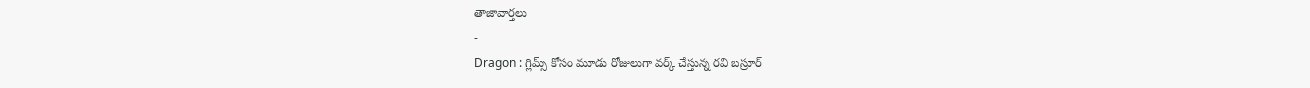తాజావార్తలు
-
Dragon : గ్లిమ్స్ కోసం మూడు రోజులుగా వర్క్ చేస్తున్న రవి బస్రూర్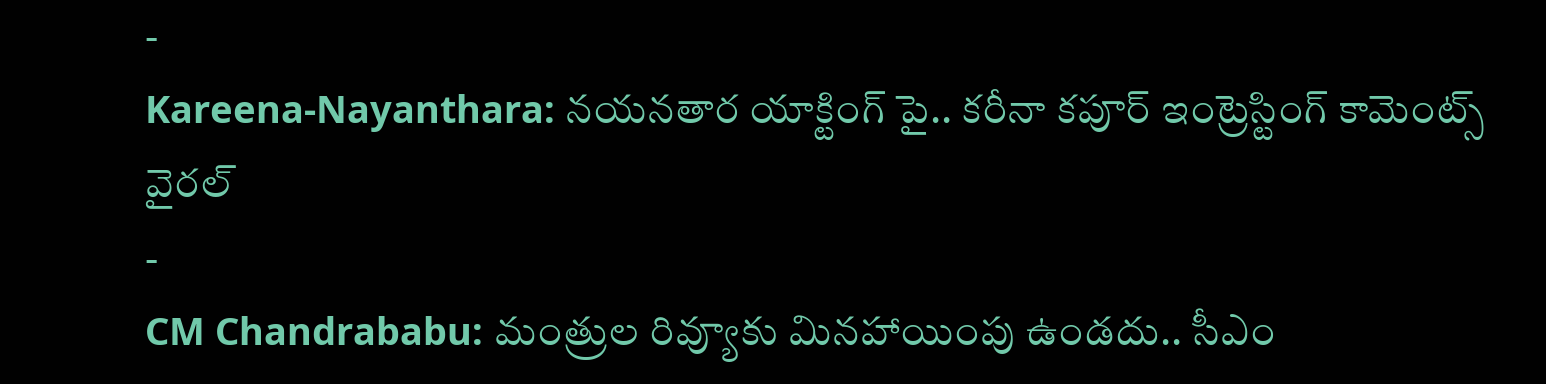-
Kareena-Nayanthara: నయనతార యాక్టింగ్ పై.. కరీనా కపూర్ ఇంట్రెస్టింగ్ కామెంట్స్ వైరల్
-
CM Chandrababu: మంత్రుల రివ్యూకు మినహాయింపు ఉండదు.. సీఎం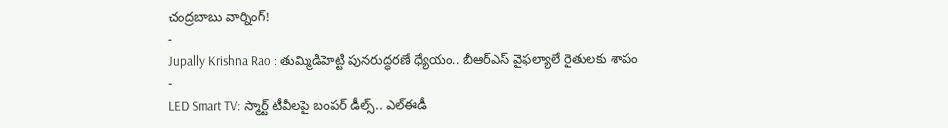చంద్రబాబు వార్నింగ్!
-
Jupally Krishna Rao : తుమ్మిడిహెట్టి పునరుద్ధరణే ధ్యేయం.. బీఆర్ఎస్ వైఫల్యాలే రైతులకు శాపం
-
LED Smart TV: స్మార్ట్ టీవీలపై బంపర్ డీల్స్.. ఎల్ఈడీ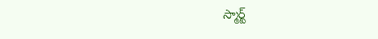స్మార్ట్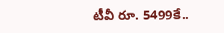టీవీ రూ. 5499కే..